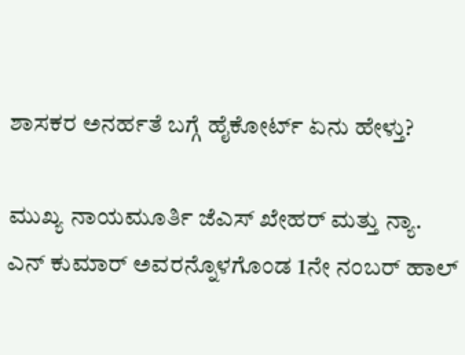ಶಾಸಕರ ಅನರ್ಹತೆ ಬಗ್ಗೆ ಹೈಕೋರ್ಟ್ ಏನು ಹೇಳ್ತು?

ಮುಖ್ಯ ನಾಯಮೂರ್ತಿ ಜೆಎಸ್ ಖೇಹರ್ ಮತ್ತು ನ್ಯಾ. ಎನ್ ಕುಮಾರ್ ಅವರನ್ನೊಳಗೊಂಡ 1ನೇ ನಂಬರ್ ಹಾಲ್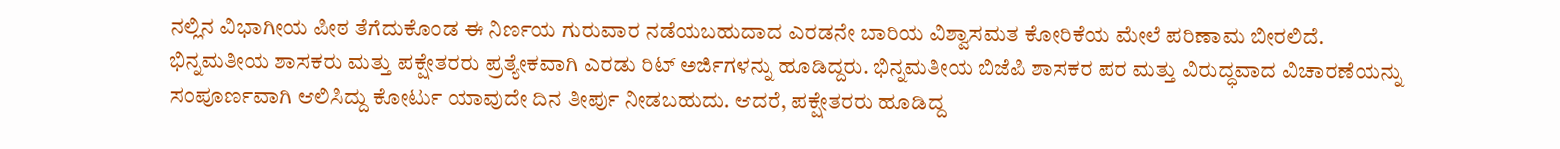ನಲ್ಲಿನ ವಿಭಾಗೀಯ ಪೀಠ ತೆಗೆದುಕೊಂಡ ಈ ನಿರ್ಣಯ ಗುರುವಾರ ನಡೆಯಬಹುದಾದ ಎರಡನೇ ಬಾರಿಯ ವಿಶ್ವಾಸಮತ ಕೋರಿಕೆಯ ಮೇಲೆ ಪರಿಣಾಮ ಬೀರಲಿದೆ.
ಭಿನ್ನಮತೀಯ ಶಾಸಕರು ಮತ್ತು ಪಕ್ಷೇತರರು ಪ್ರತ್ಯೇಕವಾಗಿ ಎರಡು ರಿಟ್ ಅರ್ಜಿಗಳನ್ನು ಹೂಡಿದ್ದರು. ಭಿನ್ನಮತೀಯ ಬಿಜೆಪಿ ಶಾಸಕರ ಪರ ಮತ್ತು ವಿರುದ್ಧವಾದ ವಿಚಾರಣೆಯನ್ನು ಸಂಪೂರ್ಣವಾಗಿ ಆಲಿಸಿದ್ದು ಕೋರ್ಟು ಯಾವುದೇ ದಿನ ತೀರ್ಪು ನೀಡಬಹುದು. ಆದರೆ, ಪಕ್ಷೇತರರು ಹೂಡಿದ್ದ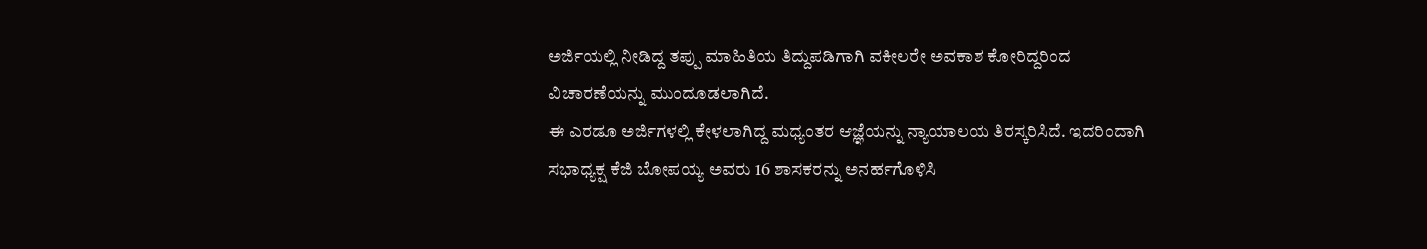ಅರ್ಜಿಯಲ್ಲಿ ನೀಡಿದ್ದ ತಪ್ಪು ಮಾಹಿತಿಯ ತಿದ್ದುಪಡಿಗಾಗಿ ವಕೀಲರೇ ಅವಕಾಶ ಕೋರಿದ್ದರಿಂದ ವಿಚಾರಣೆಯನ್ನು ಮುಂದೂಡಲಾಗಿದೆ.
ಈ ಎರಡೂ ಅರ್ಜಿಗಳಲ್ಲಿ ಕೇಳಲಾಗಿದ್ದ ಮಧ್ಯಂತರ ಆಜ್ಞೆಯನ್ನು ನ್ಯಾಯಾಲಯ ತಿರಸ್ಕರಿಸಿದೆ. ಇದರಿಂದಾಗಿ ಸಭಾಧ್ಯಕ್ಷ ಕೆಜಿ ಬೋಪಯ್ಯ ಅವರು 16 ಶಾಸಕರನ್ನು ಅನರ್ಹಗೊಳಿಸಿ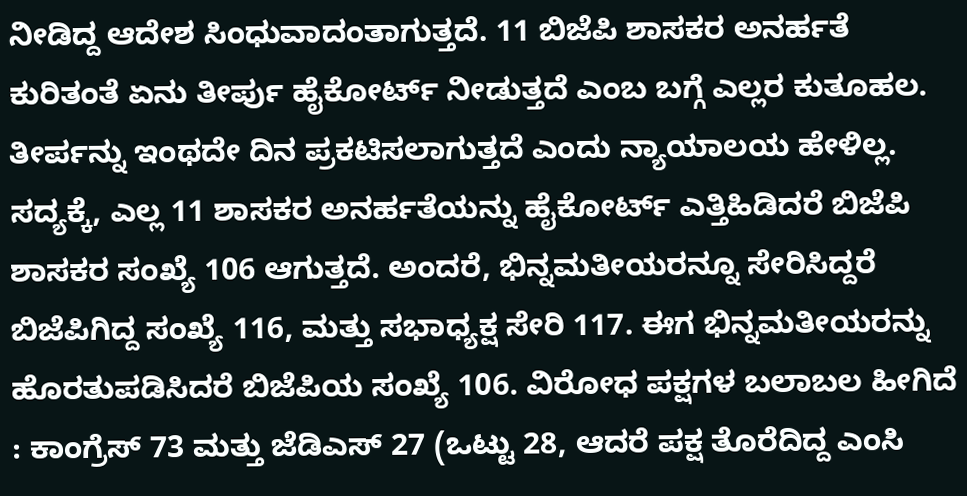ನೀಡಿದ್ದ ಆದೇಶ ಸಿಂಧುವಾದಂತಾಗುತ್ತದೆ. 11 ಬಿಜೆಪಿ ಶಾಸಕರ ಅನರ್ಹತೆ ಕುರಿತಂತೆ ಏನು ತೀರ್ಪು ಹೈಕೋರ್ಟ್ ನೀಡುತ್ತದೆ ಎಂಬ ಬಗ್ಗೆ ಎಲ್ಲರ ಕುತೂಹಲ. ತೀರ್ಪನ್ನು ಇಂಥದೇ ದಿನ ಪ್ರಕಟಿಸಲಾಗುತ್ತದೆ ಎಂದು ನ್ಯಾಯಾಲಯ ಹೇಳಿಲ್ಲ.
ಸದ್ಯಕ್ಕೆ, ಎಲ್ಲ 11 ಶಾಸಕರ ಅನರ್ಹತೆಯನ್ನು ಹೈಕೋರ್ಟ್ ಎತ್ತಿಹಿಡಿದರೆ ಬಿಜೆಪಿ ಶಾಸಕರ ಸಂಖ್ಯೆ 106 ಆಗುತ್ತದೆ. ಅಂದರೆ, ಭಿನ್ನಮತೀಯರನ್ನೂ ಸೇರಿಸಿದ್ದರೆ ಬಿಜೆಪಿಗಿದ್ದ ಸಂಖ್ಯೆ 116, ಮತ್ತು ಸಭಾಧ್ಯಕ್ಷ ಸೇರಿ 117. ಈಗ ಭಿನ್ನಮತೀಯರನ್ನು ಹೊರತುಪಡಿಸಿದರೆ ಬಿಜೆಪಿಯ ಸಂಖ್ಯೆ 106. ವಿರೋಧ ಪಕ್ಷಗಳ ಬಲಾಬಲ ಹೀಗಿದೆ : ಕಾಂಗ್ರೆಸ್ 73 ಮತ್ತು ಜೆಡಿಎಸ್ 27 (ಒಟ್ಟು 28, ಆದರೆ ಪಕ್ಷ ತೊರೆದಿದ್ದ ಎಂಸಿ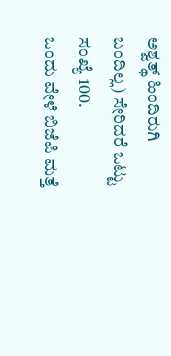ಅಶ್ವತ್ಥ್ ಹಿಂದಿರುಗಿ ಬಂದಿಲ್ಲ) ಸೇರಿದರೆ ಒಟ್ಟು ಸಂಖ್ಯೆ 100.
ಒಂದು ವೇಳೆ ಬಿಜೆಪಿ ಮತ್ತೆ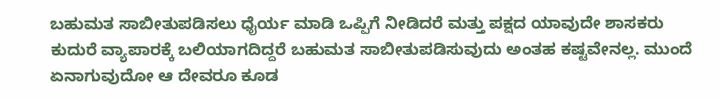ಬಹುಮತ ಸಾಬೀತುಪಡಿಸಲು ಧೈರ್ಯ ಮಾಡಿ ಒಪ್ಪಿಗೆ ನೀಡಿದರೆ ಮತ್ತು ಪಕ್ಷದ ಯಾವುದೇ ಶಾಸಕರು ಕುದುರೆ ವ್ಯಾಪಾರಕ್ಕೆ ಬಲಿಯಾಗದಿದ್ದರೆ ಬಹುಮತ ಸಾಬೀತುಪಡಿಸುವುದು ಅಂತಹ ಕಷ್ಟವೇನಲ್ಲ. ಮುಂದೆ ಏನಾಗುವುದೋ ಆ ದೇವರೂ ಕೂಡ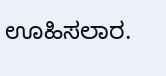ಊಹಿಸಲಾರ.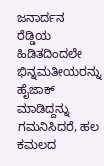ಜನಾರ್ದನ ರೆಡ್ಡಿಯ ಹಿಡಿತದಿಂದಲೇ ಭಿನ್ನಮತೀಯರನ್ನು ಹೈಜಾಕ್ ಮಾಡಿದ್ದನ್ನು ಗಮನಿಸಿದರೆ, ಹಲ ಕಮಲದ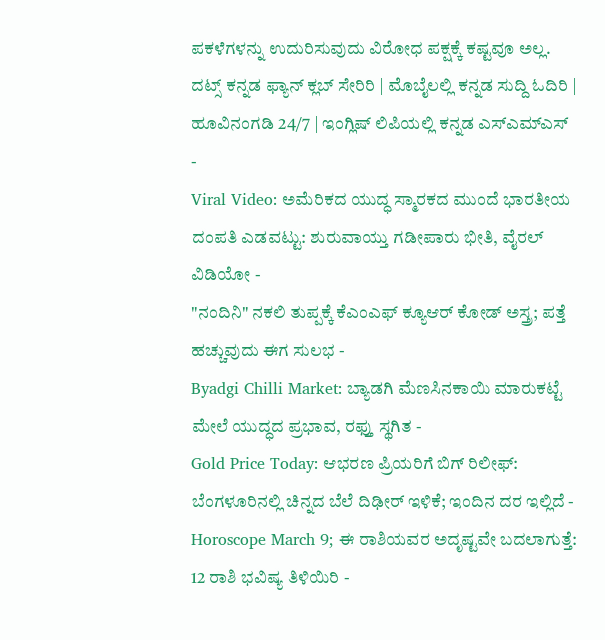ಪಕಳೆಗಳನ್ನು ಉದುರಿಸುವುದು ವಿರೋಧ ಪಕ್ಷಕ್ಕೆ ಕಷ್ಟವೂ ಅಲ್ಲ.
ದಟ್ಸ್ ಕನ್ನಡ ಫ್ಯಾನ್ ಕ್ಲಬ್ ಸೇರಿರಿ | ಮೊಬೈಲಲ್ಲಿ ಕನ್ನಡ ಸುದ್ದಿ ಓದಿರಿ | ಹೂವಿನಂಗಡಿ 24/7 | ಇಂಗ್ಲಿಷ್ ಲಿಪಿಯಲ್ಲಿ ಕನ್ನಡ ಎಸ್ಎಮ್ಎಸ್
-
Viral Video: ಅಮೆರಿಕದ ಯುದ್ಧ ಸ್ಮಾರಕದ ಮುಂದೆ ಭಾರತೀಯ ದಂಪತಿ ಎಡವಟ್ಟು: ಶುರುವಾಯ್ತು ಗಡೀಪಾರು ಭೀತಿ, ವೈರಲ್ ವಿಡಿಯೋ -
"ನಂದಿನಿ" ನಕಲಿ ತುಪ್ಪಕ್ಕೆ ಕೆಎಂಎಫ್ ಕ್ಯೂಆರ್ ಕೋಡ್ ಅಸ್ತ್ರ; ಪತ್ತೆ ಹಚ್ಚುವುದು ಈಗ ಸುಲಭ -
Byadgi Chilli Market: ಬ್ಯಾಡಗಿ ಮೆಣಸಿನಕಾಯಿ ಮಾರುಕಟ್ಟೆ ಮೇಲೆ ಯುದ್ಧದ ಪ್ರಭಾವ, ರಫ್ತು ಸ್ಥಗಿತ -
Gold Price Today: ಆಭರಣ ಪ್ರಿಯರಿಗೆ ಬಿಗ್ ರಿಲೀಫ್: ಬೆಂಗಳೂರಿನಲ್ಲಿ ಚಿನ್ನದ ಬೆಲೆ ದಿಢೀರ್ ಇಳಿಕೆ; ಇಂದಿನ ದರ ಇಲ್ಲಿದೆ -
Horoscope March 9; ಈ ರಾಶಿಯವರ ಅದೃಷ್ಟವೇ ಬದಲಾಗುತ್ತೆ: 12 ರಾಶಿ ಭವಿಷ್ಯ ತಿಳಿಯಿರಿ -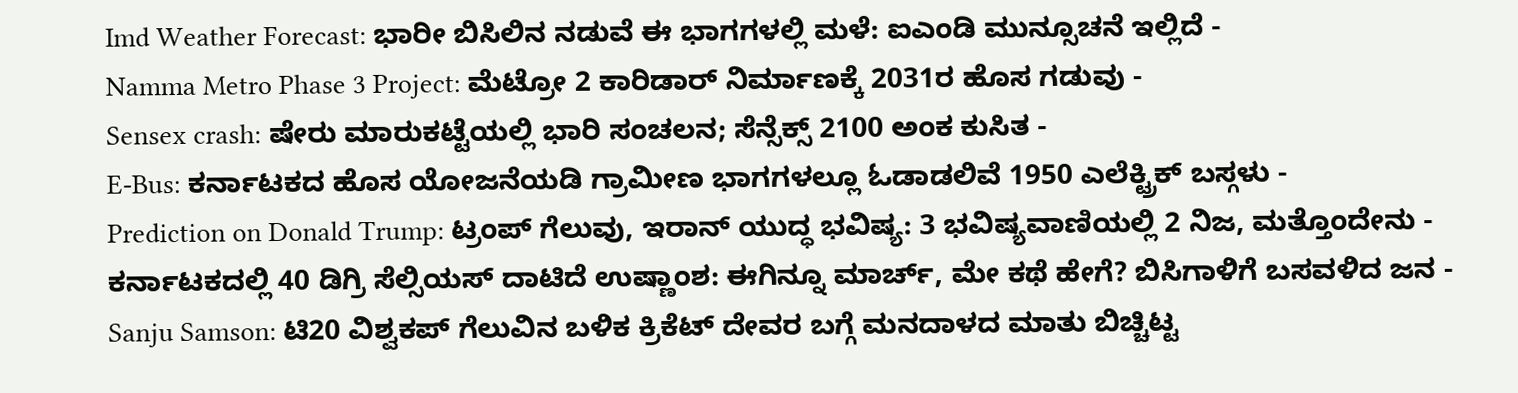Imd Weather Forecast: ಭಾರೀ ಬಿಸಿಲಿನ ನಡುವೆ ಈ ಭಾಗಗಳಲ್ಲಿ ಮಳೆ: ಐಎಂಡಿ ಮುನ್ಸೂಚನೆ ಇಲ್ಲಿದೆ -
Namma Metro Phase 3 Project: ಮೆಟ್ರೋ 2 ಕಾರಿಡಾರ್ ನಿರ್ಮಾಣಕ್ಕೆ 2031ರ ಹೊಸ ಗಡುವು -
Sensex crash: ಷೇರು ಮಾರುಕಟ್ಟೆಯಲ್ಲಿ ಭಾರಿ ಸಂಚಲನ; ಸೆನ್ಸೆಕ್ಸ್ 2100 ಅಂಕ ಕುಸಿತ -
E-Bus: ಕರ್ನಾಟಕದ ಹೊಸ ಯೋಜನೆಯಡಿ ಗ್ರಾಮೀಣ ಭಾಗಗಳಲ್ಲೂ ಓಡಾಡಲಿವೆ 1950 ಎಲೆಕ್ಟ್ರಿಕ್ ಬಸ್ಗಳು -
Prediction on Donald Trump: ಟ್ರಂಪ್ ಗೆಲುವು, ಇರಾನ್ ಯುದ್ಧ ಭವಿಷ್ಯ: 3 ಭವಿಷ್ಯವಾಣಿಯಲ್ಲಿ 2 ನಿಜ, ಮತ್ತೊಂದೇನು -
ಕರ್ನಾಟಕದಲ್ಲಿ 40 ಡಿಗ್ರಿ ಸೆಲ್ಸಿಯಸ್ ದಾಟಿದೆ ಉಷ್ಣಾಂಶ: ಈಗಿನ್ನೂ ಮಾರ್ಚ್, ಮೇ ಕಥೆ ಹೇಗೆ? ಬಿಸಿಗಾಳಿಗೆ ಬಸವಳಿದ ಜನ -
Sanju Samson: ಟಿ20 ವಿಶ್ವಕಪ್ ಗೆಲುವಿನ ಬಳಿಕ ಕ್ರಿಕೆಟ್ ದೇವರ ಬಗ್ಗೆ ಮನದಾಳದ ಮಾತು ಬಿಚ್ಚಿಟ್ಟ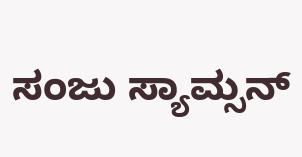ಸಂಜು ಸ್ಯಾಮ್ಸನ್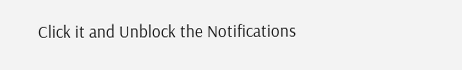Click it and Unblock the Notifications